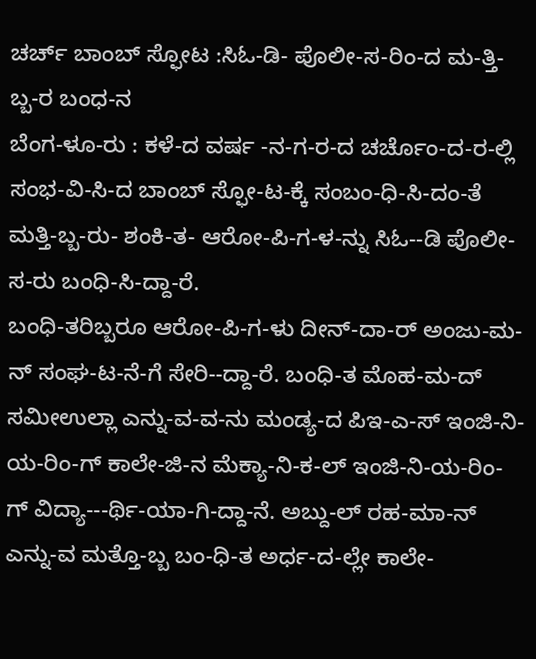ಚರ್ಚ್ ಬಾಂಬ್ ಸ್ಫೋಟ :ಸಿಓ-ಡಿ- ಪೊಲೀ-ಸ-ರಿಂ-ದ ಮ-ತ್ತಿ-ಬ್ಬ-ರ ಬಂಧ-ನ
ಬೆಂಗ-ಳೂ-ರು : ಕಳೆ-ದ ವರ್ಷ -ನ-ಗ-ರ-ದ ಚರ್ಚೊಂ-ದ-ರ-ಲ್ಲಿ ಸಂಭ-ವಿ-ಸಿ-ದ ಬಾಂಬ್ ಸ್ಫೋ-ಟ-ಕ್ಕೆ ಸಂಬಂ-ಧಿ-ಸಿ-ದಂ-ತೆ ಮತ್ತಿ-ಬ್ಬ-ರು- ಶಂಕಿ-ತ- ಆರೋ-ಪಿ-ಗ-ಳ-ನ್ನು ಸಿಓ--ಡಿ ಪೊಲೀ-ಸ-ರು ಬಂಧಿ-ಸಿ-ದ್ದಾ-ರೆ.
ಬಂಧಿ-ತರಿಬ್ಬರೂ ಆರೋ-ಪಿ-ಗ-ಳು ದೀನ್-ದಾ-ರ್ ಅಂಜು-ಮ-ನ್ ಸಂಘ-ಟ-ನೆ-ಗೆ ಸೇರಿ--ದ್ದಾ-ರೆ. ಬಂಧಿ-ತ ಮೊಹ-ಮ-ದ್ ಸಮೀಉಲ್ಲಾ ಎನ್ನು-ವ-ವ-ನು ಮಂಡ್ಯ-ದ ಪಿಇ-ಎ-ಸ್ ಇಂಜಿ-ನಿ-ಯ-ರಿಂ-ಗ್ ಕಾಲೇ-ಜಿ-ನ ಮೆಕ್ಯಾ-ನಿ-ಕ-ಲ್ ಇಂಜಿ-ನಿ-ಯ-ರಿಂ-ಗ್ ವಿದ್ಯಾ---ರ್ಥಿ-ಯಾ-ಗಿ-ದ್ದಾ-ನೆ. ಅಬ್ದು-ಲ್ ರಹ-ಮಾ-ನ್ ಎನ್ನು-ವ ಮತ್ತೊ-ಬ್ಬ ಬಂ-ಧಿ-ತ ಅರ್ಧ-ದ-ಲ್ಲೇ ಕಾಲೇ-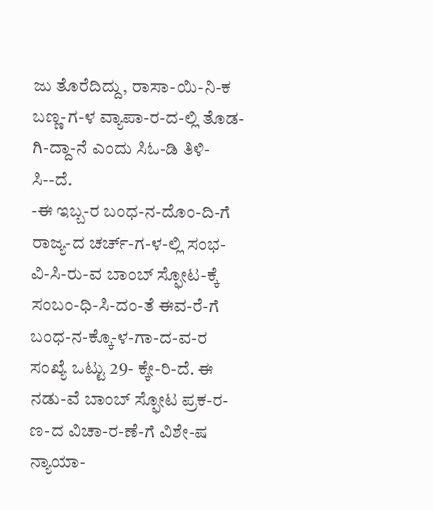ಜು ತೊರೆದಿದ್ದು, ರಾಸಾ-ಯಿ-ನಿ-ಕ ಬಣ್ಣ-ಗ-ಳ ವ್ಯಾಪಾ-ರ-ದ-ಲ್ಲಿ ತೊಡ-ಗಿ-ದ್ದಾ-ನೆ ಎಂದು ಸಿಓ-ಡಿ ತಿಳಿ-ಸಿ--ದೆ.
-ಈ ಇಬ್ಬ-ರ ಬಂಧ-ನ-ದೊಂ-ದಿ-ಗೆ ರಾಜ್ಯ-ದ ಚರ್ಚ್-ಗ-ಳ-ಲ್ಲಿ ಸಂಭ-ವಿ-ಸಿ-ರು-ವ ಬಾಂಬ್ ಸ್ಫೋಟ-ಕ್ಕೆ ಸಂಬಂ-ಧಿ-ಸಿ-ದಂ-ತೆ ಈವ-ರೆ-ಗೆ ಬಂಧ-ನ-ಕ್ಕೊ-ಳ-ಗಾ-ದ-ವ-ರ ಸಂಖ್ಯೆ ಒಟ್ಟು 29- ಕ್ಕೇ-ರಿ-ದೆ. ಈ ನಡು-ವೆ ಬಾಂಬ್ ಸ್ಫೋಟ ಪ್ರಕ-ರ-ಣ-ದ ವಿಚಾ-ರ-ಣೆ-ಗೆ ವಿಶೇ-ಷ ನ್ಯಾಯಾ-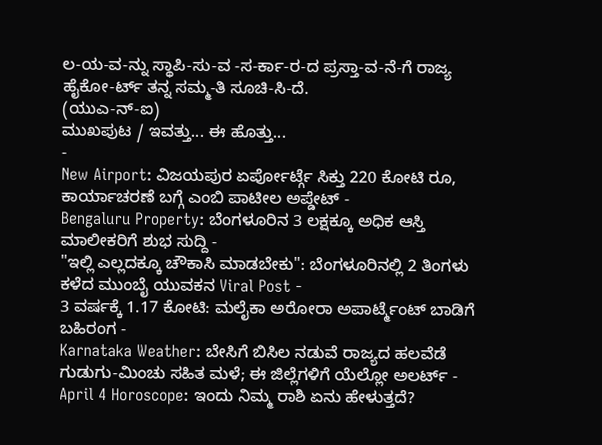ಲ-ಯ-ವ-ನ್ನು ಸ್ಥಾಪಿ-ಸು-ವ -ಸ-ರ್ಕಾ-ರ-ದ ಪ್ರಸ್ತಾ-ವ-ನೆ-ಗೆ ರಾಜ್ಯ ಹೈಕೋ-ರ್ಟ್ ತನ್ನ ಸಮ್ಮ-ತಿ ಸೂಚಿ-ಸಿ-ದೆ.
(ಯುಎ-ನ್-ಐ)
ಮುಖಪುಟ / ಇವತ್ತು... ಈ ಹೊತ್ತು...
-
New Airport: ವಿಜಯಪುರ ಏರ್ಪೋರ್ಟ್ಗೆ ಸಿಕ್ತು 220 ಕೋಟಿ ರೂ, ಕಾರ್ಯಾಚರಣೆ ಬಗ್ಗೆ ಎಂಬಿ ಪಾಟೀಲ ಅಪ್ಡೇಟ್ -
Bengaluru Property: ಬೆಂಗಳೂರಿನ 3 ಲಕ್ಷಕ್ಕೂ ಅಧಿಕ ಆಸ್ತಿ ಮಾಲೀಕರಿಗೆ ಶುಭ ಸುದ್ದಿ -
"ಇಲ್ಲಿ ಎಲ್ಲದಕ್ಕೂ ಚೌಕಾಸಿ ಮಾಡಬೇಕು": ಬೆಂಗಳೂರಿನಲ್ಲಿ 2 ತಿಂಗಳು ಕಳೆದ ಮುಂಬೈ ಯುವಕನ Viral Post -
3 ವರ್ಷಕ್ಕೆ 1.17 ಕೋಟಿ: ಮಲೈಕಾ ಅರೋರಾ ಅಪಾರ್ಟ್ಮೆಂಟ್ ಬಾಡಿಗೆ ಬಹಿರಂಗ -
Karnataka Weather: ಬೇಸಿಗೆ ಬಿಸಿಲ ನಡುವೆ ರಾಜ್ಯದ ಹಲವೆಡೆ ಗುಡುಗು-ಮಿಂಚು ಸಹಿತ ಮಳೆ; ಈ ಜಿಲ್ಲೆಗಳಿಗೆ ಯೆಲ್ಲೋ ಅಲರ್ಟ್ -
April 4 Horoscope: ಇಂದು ನಿಮ್ಮ ರಾಶಿ ಏನು ಹೇಳುತ್ತದೆ?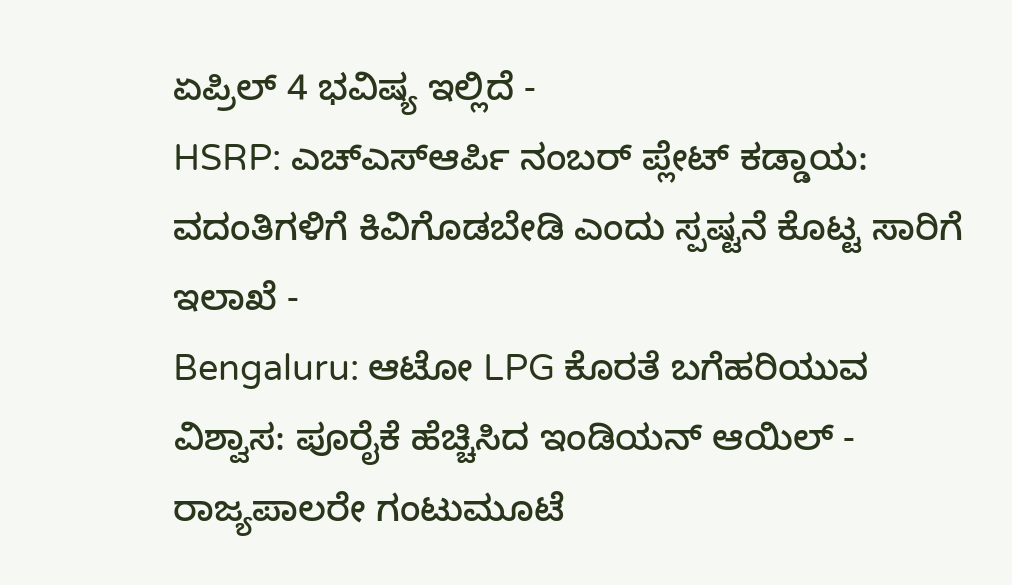ಏಪ್ರಿಲ್ 4 ಭವಿಷ್ಯ ಇಲ್ಲಿದೆ -
HSRP: ಎಚ್ಎಸ್ಆರ್ಪಿ ನಂಬರ್ ಪ್ಲೇಟ್ ಕಡ್ಡಾಯ: ವದಂತಿಗಳಿಗೆ ಕಿವಿಗೊಡಬೇಡಿ ಎಂದು ಸ್ಪಷ್ಟನೆ ಕೊಟ್ಟ ಸಾರಿಗೆ ಇಲಾಖೆ -
Bengaluru: ಆಟೋ LPG ಕೊರತೆ ಬಗೆಹರಿಯುವ ವಿಶ್ವಾಸ: ಪೂರೈಕೆ ಹೆಚ್ಚಿಸಿದ ಇಂಡಿಯನ್ ಆಯಿಲ್ -
ರಾಜ್ಯಪಾಲರೇ ಗಂಟುಮೂಟೆ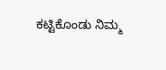ಕಟ್ಟಿಕೊಂಡು ನಿಮ್ಮ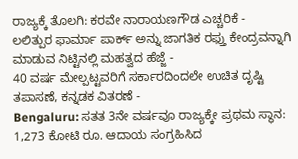ರಾಜ್ಯಕ್ಕೆ ತೊಲಗಿ: ಕರವೇ ನಾರಾಯಣಗೌಡ ಎಚ್ಚರಿಕೆ -
ಲಲಿತ್ಪುರ ಫಾರ್ಮಾ ಪಾರ್ಕ್ ಅನ್ನು ಜಾಗತಿಕ ರಫ್ತು ಕೇಂದ್ರವನ್ನಾಗಿ ಮಾಡುವ ನಿಟ್ಟಿನಲ್ಲಿ ಮಹತ್ವದ ಹೆಜ್ಜೆ -
40 ವರ್ಷ ಮೇಲ್ಪಟ್ಟವರಿಗೆ ಸರ್ಕಾರದಿಂದಲೇ ಉಚಿತ ದೃಷ್ಟಿ ತಪಾಸಣೆ, ಕನ್ನಡಕ ವಿತರಣೆ -
Bengaluru: ಸತತ 3ನೇ ವರ್ಷವೂ ರಾಜ್ಯಕ್ಕೇ ಪ್ರಥಮ ಸ್ಥಾನ: 1,273 ಕೋಟಿ ರೂ. ಆದಾಯ ಸಂಗ್ರಹಿಸಿದ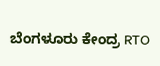ಬೆಂಗಳೂರು ಕೇಂದ್ರ RTO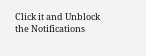Click it and Unblock the Notifications